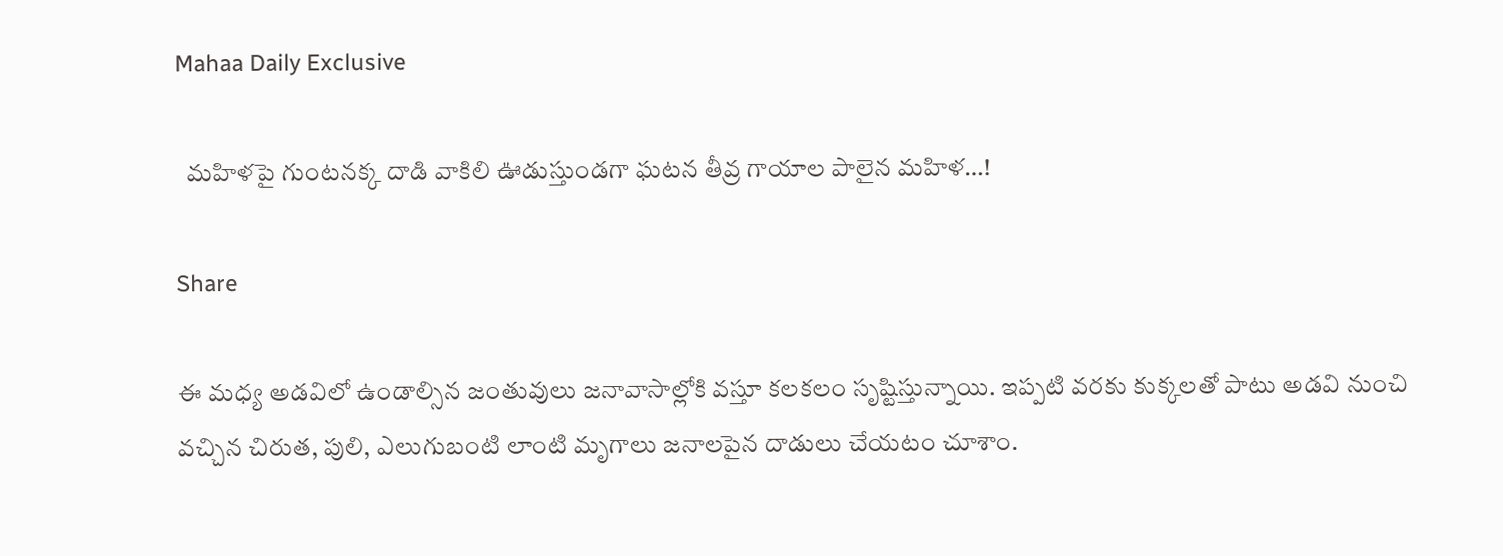Mahaa Daily Exclusive

  మహిళపై గుంటనక్క దాడి వాకిలి ఊడుస్తుండగా ఘటన తీవ్ర గాయాల పాలైన మహిళ…!

Share

ఈ మధ్య అడవిలో ఉండాల్సిన జంతువులు జనావాసాల్లోకి వస్తూ కలకలం సృష్టిస్తున్నాయి. ఇప్పటి వరకు కుక్కలతో పాటు అడవి నుంచి వచ్చిన చిరుత, పులి, ఎలుగుబంటి లాంటి మృగాలు జనాలపైన దాడులు చేయటం చూశాం.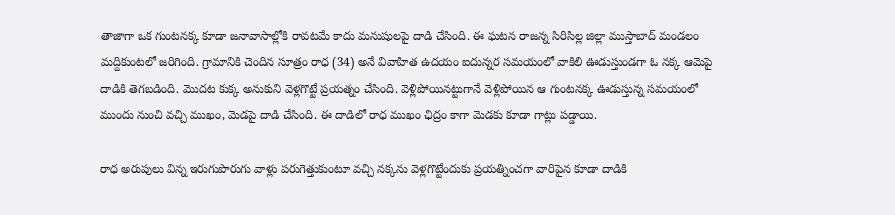తాజాగా ఒక గుంటనక్క కూడా జనావాసాల్లోకి రావటమే కాదు మనుషులపై దాడి చేసింది. ఈ ఘటన రాజన్న సిరిసిల్ల జిల్లా ముస్తాబాద్ మండలం మద్దికుంటలో జరిగింది. గ్రామానికి చెందిన సూత్రం రాధ (34) అనే వివాహిత ఉదయం ఐదున్నర సమయంలో వాకిలి ఊడుస్తుండగా ఓ నక్క ఆమెపై దాడికి తెగబడింది. మొదట కుక్క అనుకుని వెళ్లగొట్టే ప్రయత్నం చేసింది. వెళ్లిపోయినట్టుగానే వెళ్లిపోయిన ఆ గుంటనక్క ఊడుస్తున్న సమయంలో ముందు నుంచి వచ్చి ముఖం, మెడపై దాడి చేసింది. ఈ దాడిలో రాధ ముఖం ఛిద్రం కాగా మెడకు కూడా గాట్లు పడ్డాయి.

రాధ అరుపులు విన్న ఇరుగుపొరుగు వాళ్లు పరుగెత్తుకుంటూ వచ్చి నక్కను వెళ్లగొట్టేందుకు ప్రయత్నించగా వారిపైన కూడా దాడికి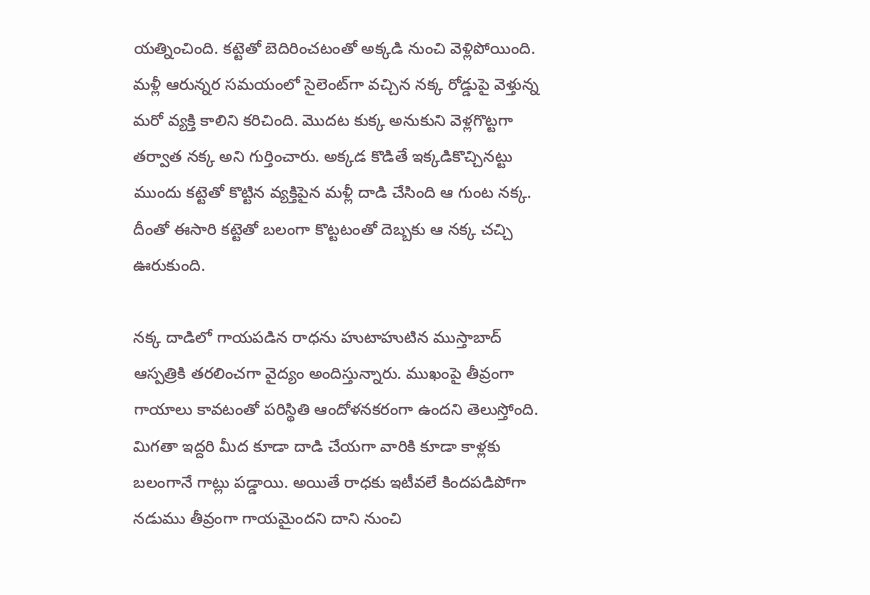యత్నించింది. కట్టెతో బెదిరించటంతో అక్కడి నుంచి వెళ్లిపోయింది. మళ్లీ ఆరున్నర సమయంలో సైలెంట్‌గా వచ్చిన నక్క రోడ్డుపై వెళ్తున్న మరో వ్యక్తి కాలిని కరిచింది. మొదట కుక్క అనుకుని వెళ్లగొట్టగా తర్వాత నక్క అని గుర్తించారు. అక్కడ కొడితే ఇక్కడికొచ్చినట్టు ముందు కట్టెతో కొట్టిన వ్యక్తిపైన మళ్లీ దాడి చేసింది ఆ గుంట నక్క. దీంతో ఈసారి కట్టెతో బలంగా కొట్టటంతో దెబ్బకు ఆ నక్క చచ్చి ఊరుకుంది.

నక్క దాడిలో గాయపడిన రాధను హుటాహుటిన ముస్తాబాద్ ఆస్పత్రికి తరలించగా వైద్యం అందిస్తున్నారు. ముఖంపై తీవ్రంగా గాయాలు కావటంతో పరిస్థితి ఆందోళనకరంగా ఉందని తెలుస్తోంది. మిగతా ఇద్దరి మీద కూడా దాడి చేయగా వారికి కూడా కాళ్లకు బలంగానే గాట్లు పడ్డాయి. అయితే రాధకు ఇటీవలే కిందపడిపోగా నడుము తీవ్రంగా గాయమైందని దాని నుంచి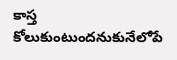కాస్త కోలుకుంటుందనుకునేలోపే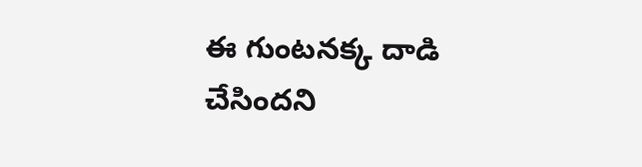ఈ గుంటనక్క దాడి చేసిందని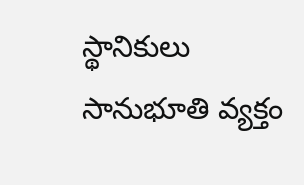స్థానికులు సానుభూతి వ్యక్తం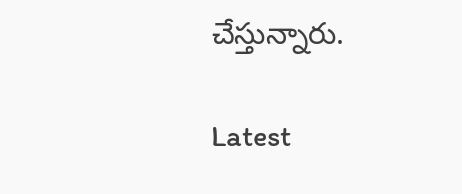చేస్తున్నారు.

Latest